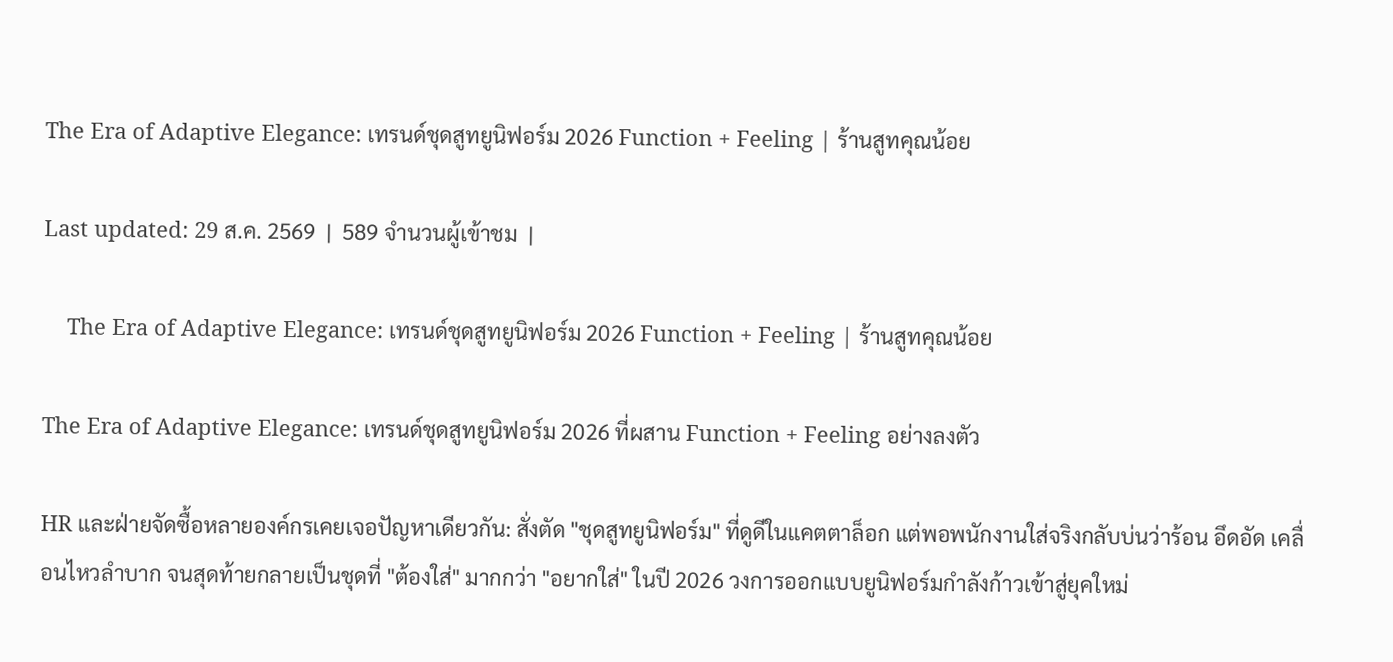The Era of Adaptive Elegance: เทรนด์ชุดสูทยูนิฟอร์ม 2026 Function + Feeling | ร้านสูทคุณน้อย

Last updated: 29 ส.ค. 2569  |  589 จำนวนผู้เข้าชม  |

    The Era of Adaptive Elegance: เทรนด์ชุดสูทยูนิฟอร์ม 2026 Function + Feeling | ร้านสูทคุณน้อย

The Era of Adaptive Elegance: เทรนด์ชุดสูทยูนิฟอร์ม 2026 ที่ผสาน Function + Feeling อย่างลงตัว

HR และฝ่ายจัดซื้อหลายองค์กรเคยเจอปัญหาเดียวกัน: สั่งตัด "ชุดสูทยูนิฟอร์ม" ที่ดูดีในแคตตาล็อก แต่พอพนักงานใส่จริงกลับบ่นว่าร้อน อึดอัด เคลื่อนไหวลำบาก จนสุดท้ายกลายเป็นชุดที่ "ต้องใส่" มากกว่า "อยากใส่" ในปี 2026 วงการออกแบบยูนิฟอร์มกำลังก้าวเข้าสู่ยุคใหม่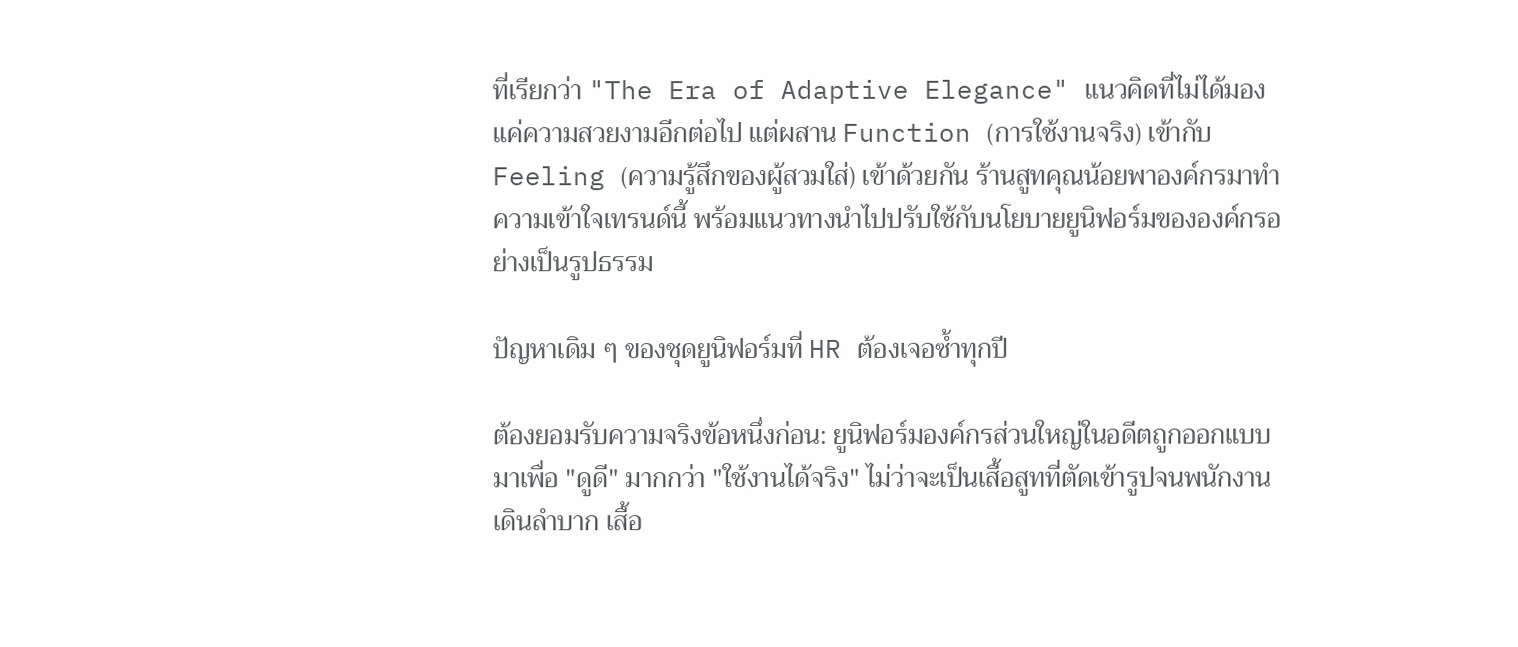ที่เรียกว่า "The Era of Adaptive Elegance" แนวคิดที่ไม่ได้มองแค่ความสวยงามอีกต่อไป แต่ผสาน Function (การใช้งานจริง) เข้ากับ Feeling (ความรู้สึกของผู้สวมใส่) เข้าด้วยกัน ร้านสูทคุณน้อยพาองค์กรมาทำความเข้าใจเทรนด์นี้ พร้อมแนวทางนำไปปรับใช้กับนโยบายยูนิฟอร์มขององค์กรอย่างเป็นรูปธรรม

ปัญหาเดิม ๆ ของชุดยูนิฟอร์มที่ HR ต้องเจอซ้ำทุกปี

ต้องยอมรับความจริงข้อหนึ่งก่อน: ยูนิฟอร์มองค์กรส่วนใหญ่ในอดีตถูกออกแบบมาเพื่อ "ดูดี" มากกว่า "ใช้งานได้จริง" ไม่ว่าจะเป็นเสื้อสูทที่ตัดเข้ารูปจนพนักงานเดินลำบาก เสื้อ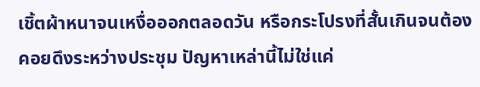เชิ้ตผ้าหนาจนเหงื่อออกตลอดวัน หรือกระโปรงที่สั้นเกินจนต้องคอยดึงระหว่างประชุม ปัญหาเหล่านี้ไม่ใช่แค่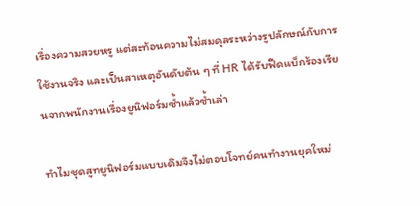เรื่องความสวยหรู แต่สะท้อนความไม่สมดุลระหว่างรูปลักษณ์กับการใช้งานจริง และเป็นสาเหตุอันดับต้น ๆ ที่ HR ได้รับฟีดแบ็กร้องเรียนจากพนักงานเรื่องยูนิฟอร์มซ้ำแล้วซ้ำเล่า

ทำไมชุดสูทยูนิฟอร์มแบบเดิมจึงไม่ตอบโจทย์คนทำงานยุคใหม่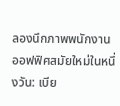ลองนึกภาพพนักงานออฟฟิศสมัยใหม่ในหนึ่งวัน: เบีย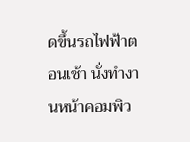ดขึ้นรถไฟฟ้าตอนเช้า นั่งทำงานหน้าคอมพิว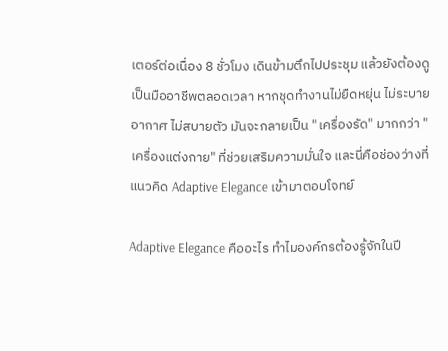เตอร์ต่อเนื่อง 8 ชั่วโมง เดินข้ามตึกไปประชุม แล้วยังต้องดูเป็นมืออาชีพตลอดเวลา หากชุดทำงานไม่ยืดหยุ่น ไม่ระบายอากาศ ไม่สบายตัว มันจะกลายเป็น "เครื่องรัด" มากกว่า "เครื่องแต่งกาย" ที่ช่วยเสริมความมั่นใจ และนี่คือช่องว่างที่แนวคิด Adaptive Elegance เข้ามาตอบโจทย์

Adaptive Elegance คืออะไร ทำไมองค์กรต้องรู้จักในปี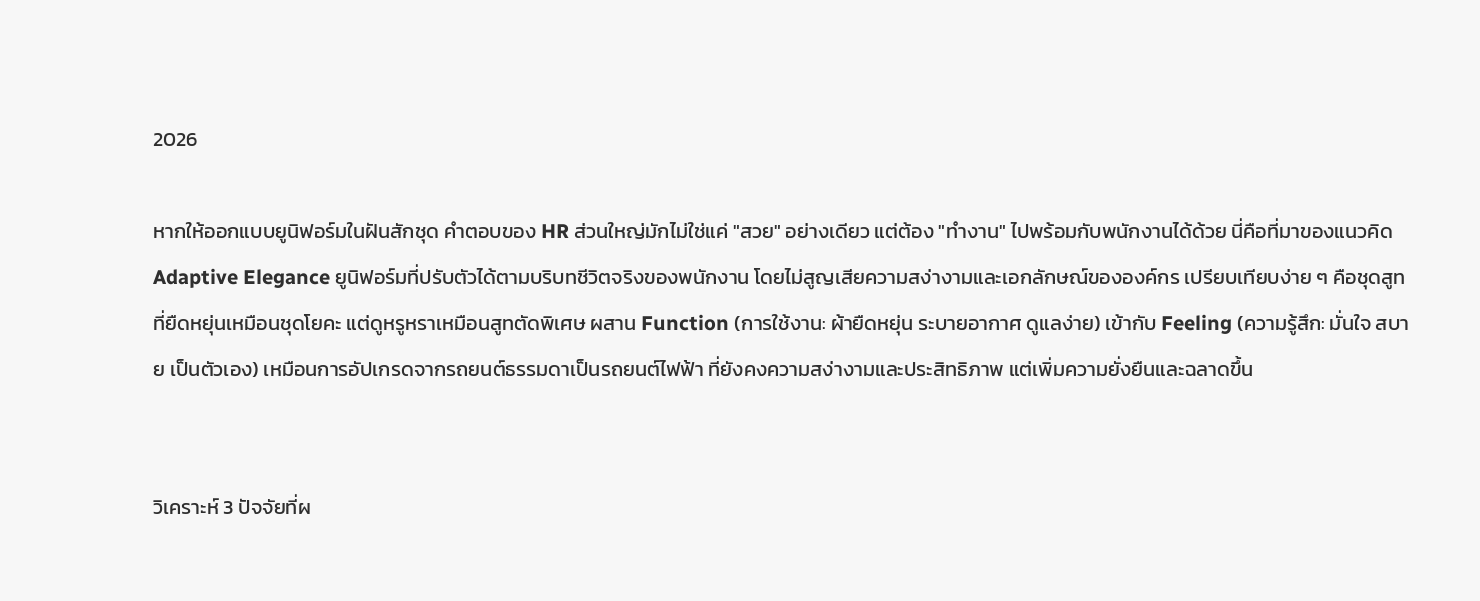2026

หากให้ออกแบบยูนิฟอร์มในฝันสักชุด คำตอบของ HR ส่วนใหญ่มักไม่ใช่แค่ "สวย" อย่างเดียว แต่ต้อง "ทำงาน" ไปพร้อมกับพนักงานได้ด้วย นี่คือที่มาของแนวคิด Adaptive Elegance ยูนิฟอร์มที่ปรับตัวได้ตามบริบทชีวิตจริงของพนักงาน โดยไม่สูญเสียความสง่างามและเอกลักษณ์ขององค์กร เปรียบเทียบง่าย ๆ คือชุดสูทที่ยืดหยุ่นเหมือนชุดโยคะ แต่ดูหรูหราเหมือนสูทตัดพิเศษ ผสาน Function (การใช้งาน: ผ้ายืดหยุ่น ระบายอากาศ ดูแลง่าย) เข้ากับ Feeling (ความรู้สึก: มั่นใจ สบาย เป็นตัวเอง) เหมือนการอัปเกรดจากรถยนต์ธรรมดาเป็นรถยนต์ไฟฟ้า ที่ยังคงความสง่างามและประสิทธิภาพ แต่เพิ่มความยั่งยืนและฉลาดขึ้น


วิเคราะห์ 3 ปัจจัยที่ผ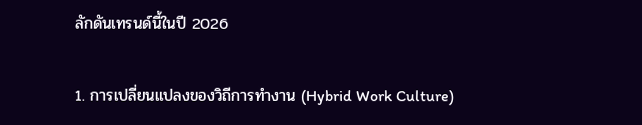ลักดันเทรนด์นี้ในปี 2026

1. การเปลี่ยนแปลงของวิถีการทำงาน (Hybrid Work Culture)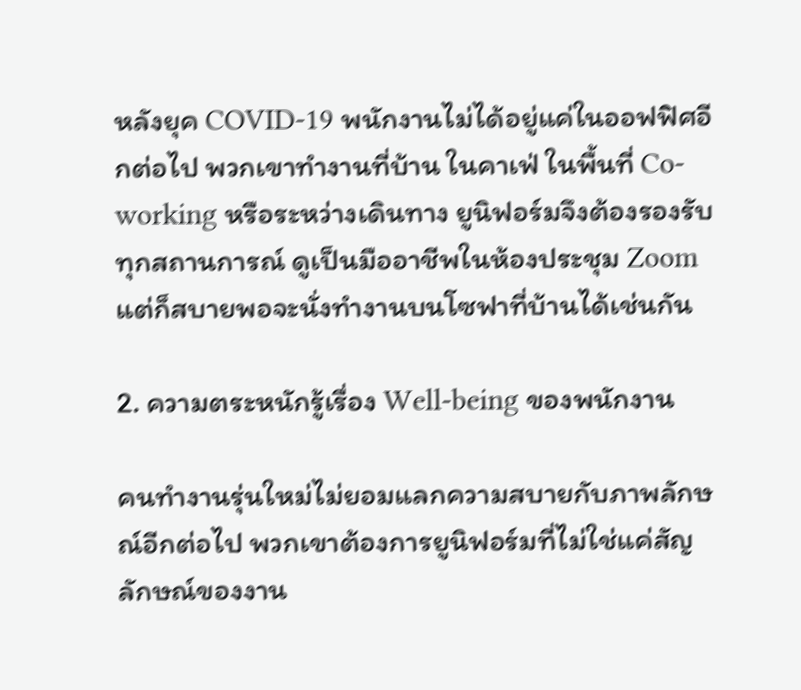หลังยุค COVID-19 พนักงานไม่ได้อยู่แค่ในออฟฟิศอีกต่อไป พวกเขาทำงานที่บ้าน ในคาเฟ่ ในพื้นที่ Co-working หรือระหว่างเดินทาง ยูนิฟอร์มจึงต้องรองรับทุกสถานการณ์ ดูเป็นมืออาชีพในห้องประชุม Zoom แต่ก็สบายพอจะนั่งทำงานบนโซฟาที่บ้านได้เช่นกัน

2. ความตระหนักรู้เรื่อง Well-being ของพนักงาน

คนทำงานรุ่นใหม่ไม่ยอมแลกความสบายกับภาพลักษณ์อีกต่อไป พวกเขาต้องการยูนิฟอร์มที่ไม่ใช่แค่สัญลักษณ์ของงาน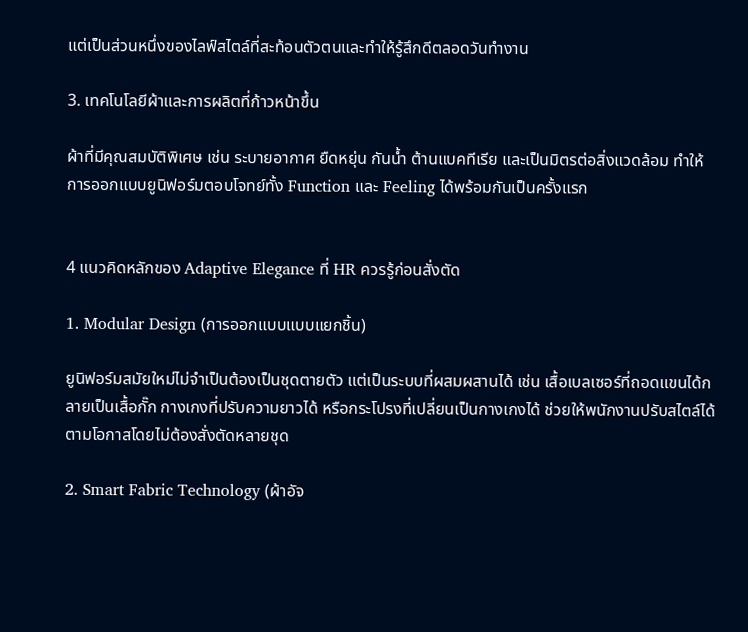แต่เป็นส่วนหนึ่งของไลฟ์สไตล์ที่สะท้อนตัวตนและทำให้รู้สึกดีตลอดวันทำงาน

3. เทคโนโลยีผ้าและการผลิตที่ก้าวหน้าขึ้น

ผ้าที่มีคุณสมบัติพิเศษ เช่น ระบายอากาศ ยืดหยุ่น กันน้ำ ต้านแบคทีเรีย และเป็นมิตรต่อสิ่งแวดล้อม ทำให้การออกแบบยูนิฟอร์มตอบโจทย์ทั้ง Function และ Feeling ได้พร้อมกันเป็นครั้งแรก


4 แนวคิดหลักของ Adaptive Elegance ที่ HR ควรรู้ก่อนสั่งตัด

1. Modular Design (การออกแบบแบบแยกชิ้น)

ยูนิฟอร์มสมัยใหม่ไม่จำเป็นต้องเป็นชุดตายตัว แต่เป็นระบบที่ผสมผสานได้ เช่น เสื้อเบลเซอร์ที่ถอดแขนได้กลายเป็นเสื้อกั๊ก กางเกงที่ปรับความยาวได้ หรือกระโปรงที่เปลี่ยนเป็นกางเกงได้ ช่วยให้พนักงานปรับสไตล์ได้ตามโอกาสโดยไม่ต้องสั่งตัดหลายชุด

2. Smart Fabric Technology (ผ้าอัจ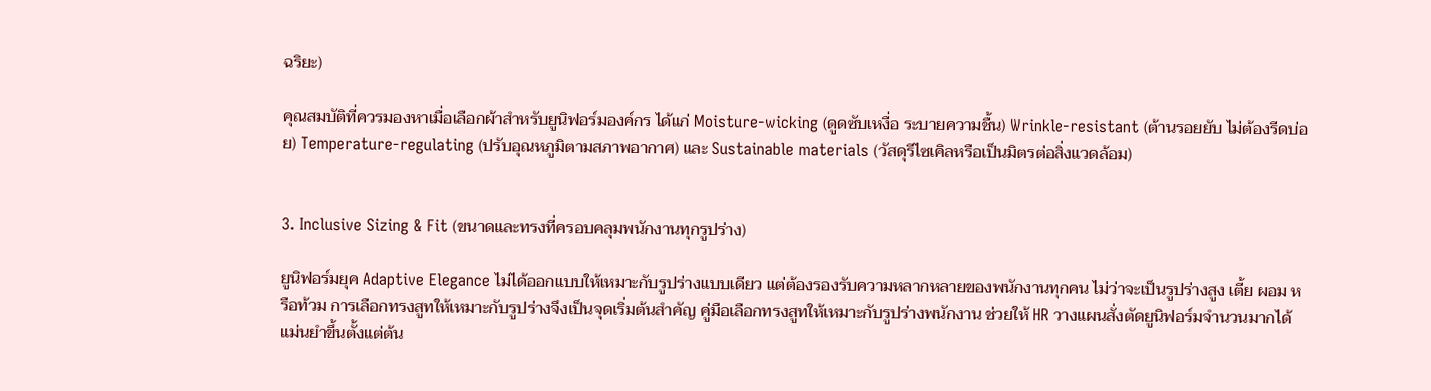ฉริยะ)

คุณสมบัติที่ควรมองหาเมื่อเลือกผ้าสำหรับยูนิฟอร์มองค์กร ได้แก่ Moisture-wicking (ดูดซับเหงื่อ ระบายความชื้น) Wrinkle-resistant (ต้านรอยยับ ไม่ต้องรีดบ่อย) Temperature-regulating (ปรับอุณหภูมิตามสภาพอากาศ) และ Sustainable materials (วัสดุรีไซเคิลหรือเป็นมิตรต่อสิ่งแวดล้อม)


3. Inclusive Sizing & Fit (ขนาดและทรงที่ครอบคลุมพนักงานทุกรูปร่าง)

ยูนิฟอร์มยุค Adaptive Elegance ไม่ได้ออกแบบให้เหมาะกับรูปร่างแบบเดียว แต่ต้องรองรับความหลากหลายของพนักงานทุกคน ไม่ว่าจะเป็นรูปร่างสูง เตี้ย ผอม หรือท้วม การเลือกทรงสูทให้เหมาะกับรูปร่างจึงเป็นจุดเริ่มต้นสำคัญ คู่มือเลือกทรงสูทให้เหมาะกับรูปร่างพนักงาน ช่วยให้ HR วางแผนสั่งตัดยูนิฟอร์มจำนวนมากได้แม่นยำขึ้นตั้งแต่ต้น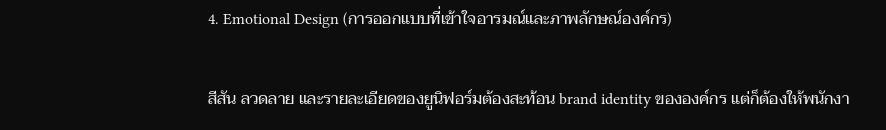4. Emotional Design (การออกแบบที่เข้าใจอารมณ์และภาพลักษณ์องค์กร)

สีสัน ลวดลาย และรายละเอียดของยูนิฟอร์มต้องสะท้อน brand identity ขององค์กร แต่ก็ต้องให้พนักงา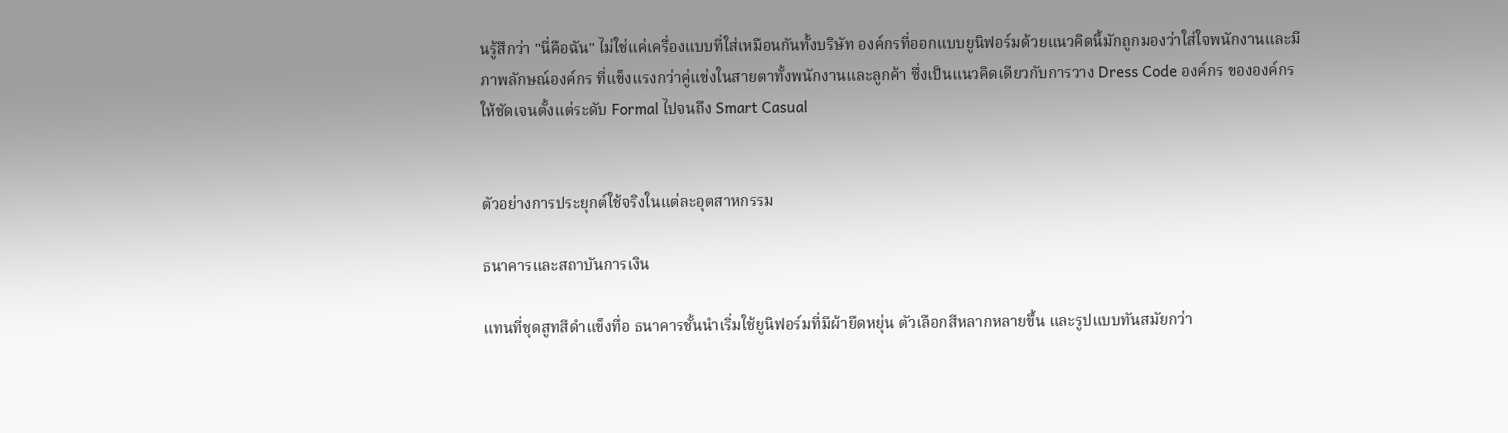นรู้สึกว่า "นี่คือฉัน" ไม่ใช่แค่เครื่องแบบที่ใส่เหมือนกันทั้งบริษัท องค์กรที่ออกแบบยูนิฟอร์มด้วยแนวคิดนี้มักถูกมองว่าใส่ใจพนักงานและมี ภาพลักษณ์องค์กร ที่แข็งแรงกว่าคู่แข่งในสายตาทั้งพนักงานและลูกค้า ซึ่งเป็นแนวคิดเดียวกับการวาง Dress Code องค์กร ขององค์กรให้ชัดเจนตั้งแต่ระดับ Formal ไปจนถึง Smart Casual


ตัวอย่างการประยุกต์ใช้จริงในแต่ละอุตสาหกรรม

ธนาคารและสถาบันการเงิน

แทนที่ชุดสูทสีดำแข็งทื่อ ธนาคารชั้นนำเริ่มใช้ยูนิฟอร์มที่มีผ้ายืดหยุ่น ตัวเลือกสีหลากหลายขึ้น และรูปแบบทันสมัยกว่า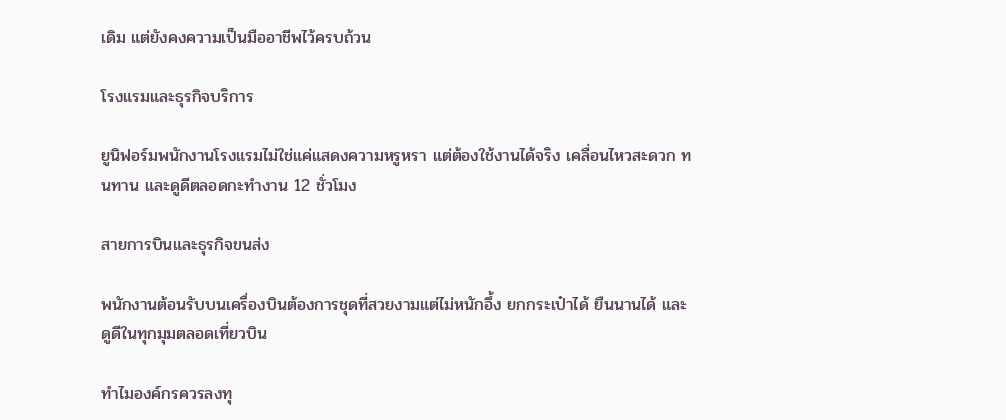เดิม แต่ยังคงความเป็นมืออาชีพไว้ครบถ้วน

โรงแรมและธุรกิจบริการ

ยูนิฟอร์มพนักงานโรงแรมไม่ใช่แค่แสดงความหรูหรา แต่ต้องใช้งานได้จริง เคลื่อนไหวสะดวก ทนทาน และดูดีตลอดกะทำงาน 12 ชั่วโมง

สายการบินและธุรกิจขนส่ง

พนักงานต้อนรับบนเครื่องบินต้องการชุดที่สวยงามแต่ไม่หนักอึ้ง ยกกระเป๋าได้ ยืนนานได้ และดูดีในทุกมุมตลอดเที่ยวบิน

ทำไมองค์กรควรลงทุ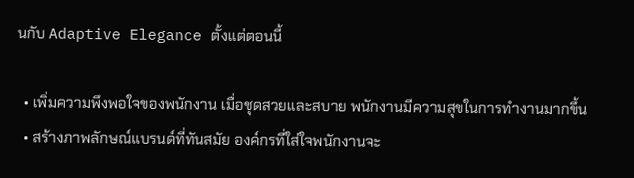นกับ Adaptive Elegance ตั้งแต่ตอนนี้

  • เพิ่มความพึงพอใจของพนักงาน เมื่อชุดสวยและสบาย พนักงานมีความสุขในการทำงานมากขึ้น
  • สร้างภาพลักษณ์แบรนด์ที่ทันสมัย องค์กรที่ใส่ใจพนักงานจะ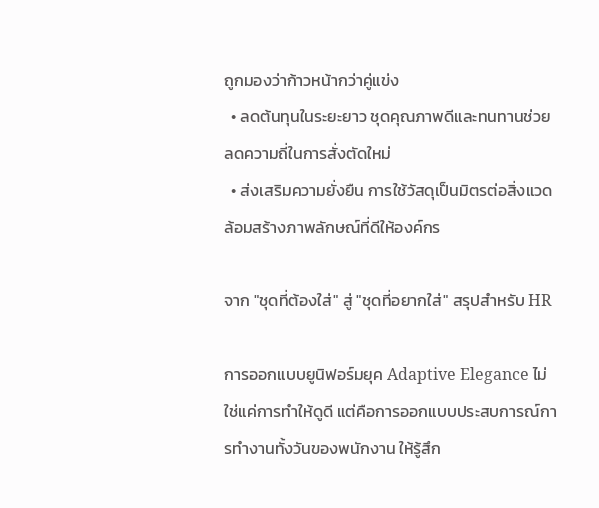ถูกมองว่าก้าวหน้ากว่าคู่แข่ง
  • ลดต้นทุนในระยะยาว ชุดคุณภาพดีและทนทานช่วยลดความถี่ในการสั่งตัดใหม่
  • ส่งเสริมความยั่งยืน การใช้วัสดุเป็นมิตรต่อสิ่งแวดล้อมสร้างภาพลักษณ์ที่ดีให้องค์กร

จาก "ชุดที่ต้องใส่" สู่ "ชุดที่อยากใส่" สรุปสำหรับ HR

การออกแบบยูนิฟอร์มยุค Adaptive Elegance ไม่ใช่แค่การทำให้ดูดี แต่คือการออกแบบประสบการณ์การทำงานทั้งวันของพนักงาน ให้รู้สึก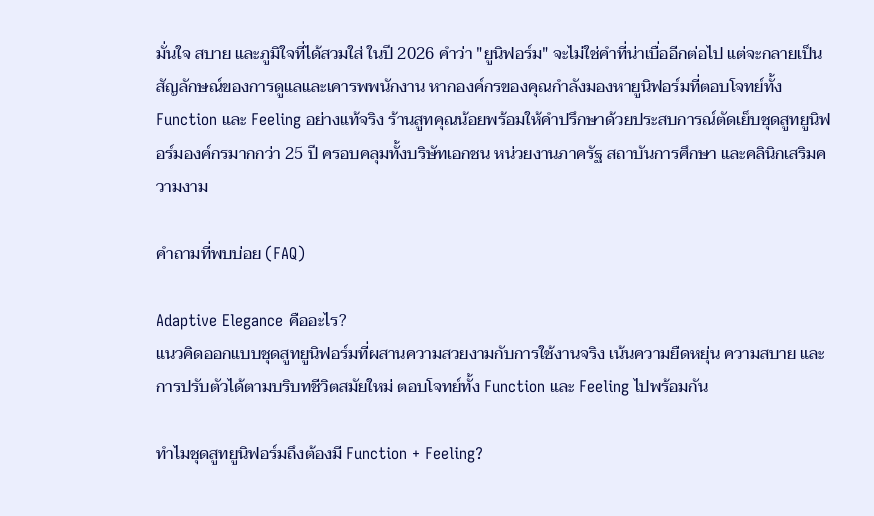มั่นใจ สบาย และภูมิใจที่ได้สวมใส่ ในปี 2026 คำว่า "ยูนิฟอร์ม" จะไม่ใช่คำที่น่าเบื่ออีกต่อไป แต่จะกลายเป็นสัญลักษณ์ของการดูแลและเคารพพนักงาน หากองค์กรของคุณกำลังมองหายูนิฟอร์มที่ตอบโจทย์ทั้ง Function และ Feeling อย่างแท้จริง ร้านสูทคุณน้อยพร้อมให้คำปรึกษาด้วยประสบการณ์ตัดเย็บชุดสูทยูนิฟอร์มองค์กรมากกว่า 25 ปี ครอบคลุมทั้งบริษัทเอกชน หน่วยงานภาครัฐ สถาบันการศึกษา และคลินิกเสริมความงาม

คำถามที่พบบ่อย (FAQ)

Adaptive Elegance คืออะไร?
แนวคิดออกแบบชุดสูทยูนิฟอร์มที่ผสานความสวยงามกับการใช้งานจริง เน้นความยืดหยุ่น ความสบาย และการปรับตัวได้ตามบริบทชีวิตสมัยใหม่ ตอบโจทย์ทั้ง Function และ Feeling ไปพร้อมกัน

ทำไมชุดสูทยูนิฟอร์มถึงต้องมี Function + Feeling?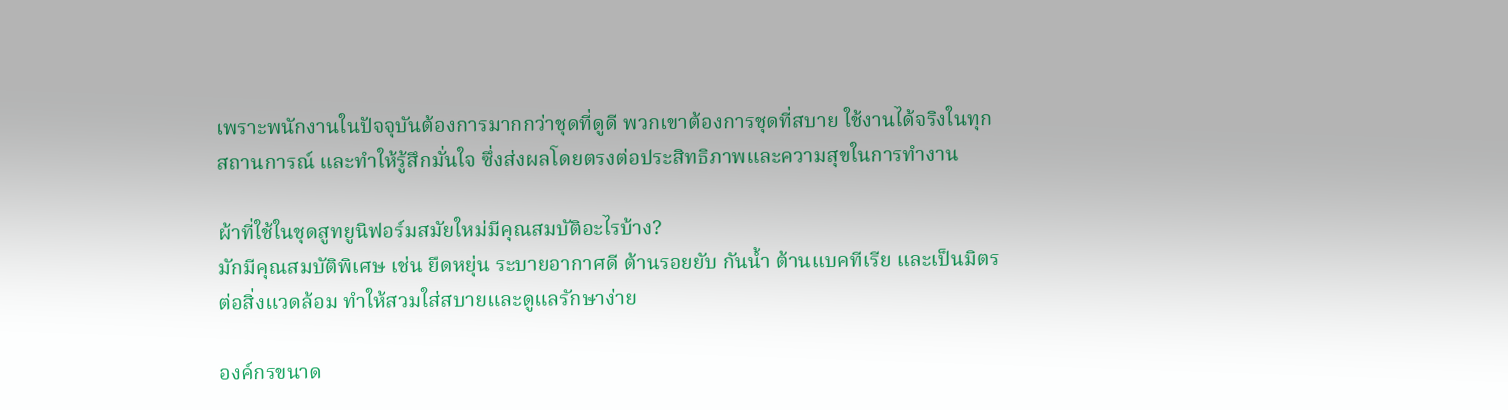เพราะพนักงานในปัจจุบันต้องการมากกว่าชุดที่ดูดี พวกเขาต้องการชุดที่สบาย ใช้งานได้จริงในทุกสถานการณ์ และทำให้รู้สึกมั่นใจ ซึ่งส่งผลโดยตรงต่อประสิทธิภาพและความสุขในการทำงาน

ผ้าที่ใช้ในชุดสูทยูนิฟอร์มสมัยใหม่มีคุณสมบัติอะไรบ้าง?
มักมีคุณสมบัติพิเศษ เช่น ยืดหยุ่น ระบายอากาศดี ต้านรอยยับ กันน้ำ ต้านแบคทีเรีย และเป็นมิตรต่อสิ่งแวดล้อม ทำให้สวมใส่สบายและดูแลรักษาง่าย

องค์กรขนาด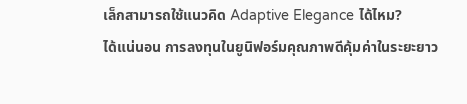เล็กสามารถใช้แนวคิด Adaptive Elegance ได้ไหม?
ได้แน่นอน การลงทุนในยูนิฟอร์มคุณภาพดีคุ้มค่าในระยะยาว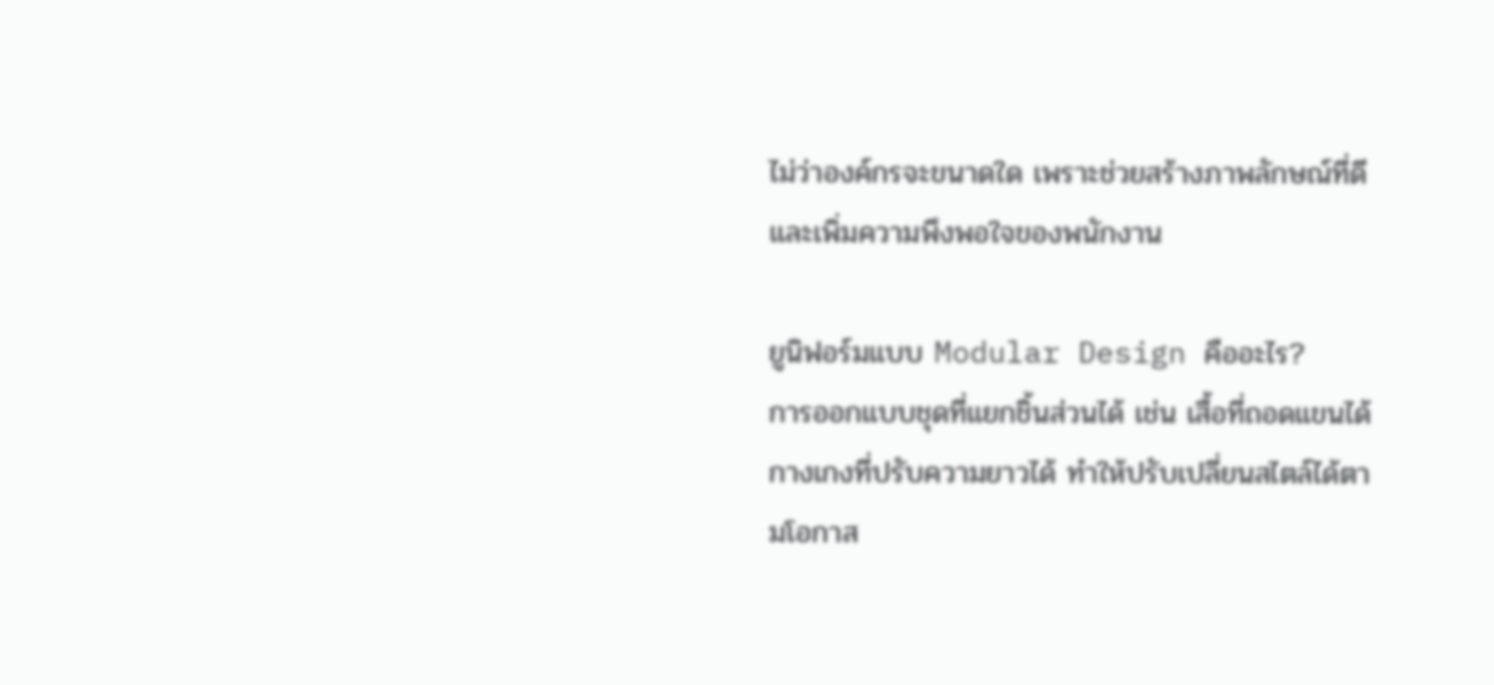ไม่ว่าองค์กรจะขนาดใด เพราะช่วยสร้างภาพลักษณ์ที่ดีและเพิ่มความพึงพอใจของพนักงาน

ยูนิฟอร์มแบบ Modular Design คืออะไร?
การออกแบบชุดที่แยกชิ้นส่วนได้ เช่น เสื้อที่ถอดแขนได้ กางเกงที่ปรับความยาวได้ ทำให้ปรับเปลี่ยนสไตล์ได้ตามโอกาส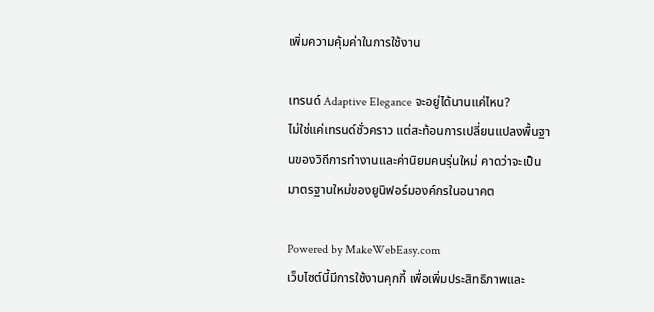เพิ่มความคุ้มค่าในการใช้งาน

เทรนด์ Adaptive Elegance จะอยู่ได้นานแค่ไหน?
ไม่ใช่แค่เทรนด์ชั่วคราว แต่สะท้อนการเปลี่ยนแปลงพื้นฐานของวิถีการทำงานและค่านิยมคนรุ่นใหม่ คาดว่าจะเป็นมาตรฐานใหม่ของยูนิฟอร์มองค์กรในอนาคต

Powered by MakeWebEasy.com
เว็บไซต์นี้มีการใช้งานคุกกี้ เพื่อเพิ่มประสิทธิภาพและ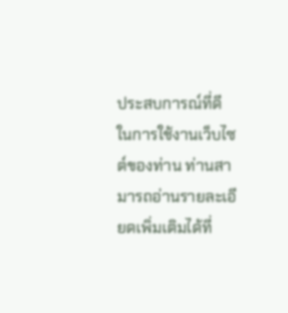ประสบการณ์ที่ดีในการใช้งานเว็บไซต์ของท่าน ท่านสามารถอ่านรายละเอียดเพิ่มเติมได้ที่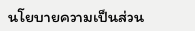นโยบายความเป็นส่วน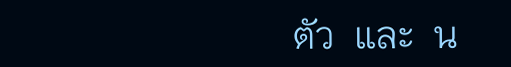ตัว  และ  น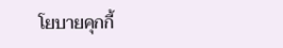โยบายคุกกี้